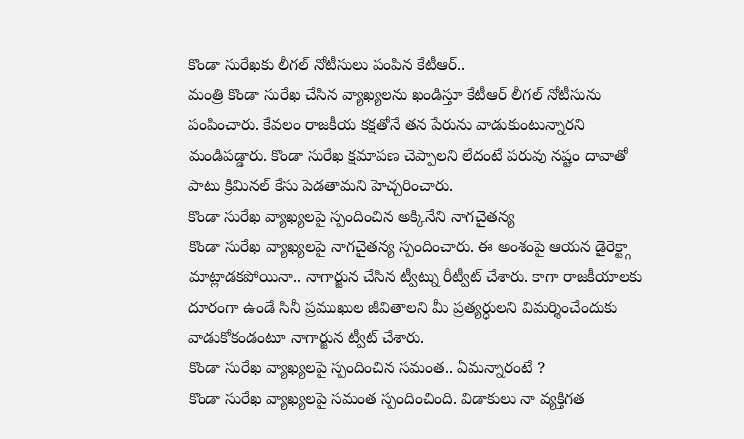కొండా సురేఖకు లీగల్ నోటీసులు పంపిన కేటీఆర్..
మంత్రి కొండా సురేఖ చేసిన వ్యాఖ్యలను ఖండిస్తూ కేటీఆర్ లీగల్ నోటీసును పంపించారు. కేవలం రాజకీయ కక్షతోనే తన పేరును వాడుకుంటున్నారని మండిపడ్డారు. కొండా సురేఖ క్షమాపణ చెప్పాలని లేదంటే పరువు నష్టం దావాతో పాటు క్రిమినల్ కేసు పెడతామని హెచ్చరించారు.
కొండా సురేఖ వ్యాఖ్యలపై స్పందించిన అక్కినేని నాగచైతన్య
కొండా సురేఖ వ్యాఖ్యలపై నాగచైతన్య స్పందించారు. ఈ అంశంపై ఆయన డైరెక్ట్గా మాట్లాడకపోయినా.. నాగార్జున చేసిన ట్వీట్ను రీట్వీట్ చేశారు. కాగా రాజకీయాలకు దూరంగా ఉండే సినీ ప్రముఖుల జీవితాలని మీ ప్రత్యర్ధులని విమర్శించేందుకు వాడుకోకండంటూ నాగార్జున ట్వీట్ చేశారు.
కొండా సురేఖ వ్యాఖ్యలపై స్పందించిన సమంత.. ఏమన్నారంటే ?
కొండా సురేఖ వ్యాఖ్యలపై సమంత స్పందించింది. విడాకులు నా వ్యక్తిగత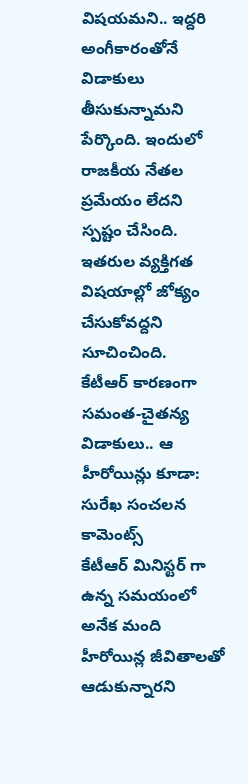విషయమని.. ఇద్దరి అంగీకారంతోనే విడాకులు తీసుకున్నామని పేర్కొంది. ఇందులో రాజకీయ నేతల ప్రమేయం లేదని స్పష్టం చేసింది. ఇతరుల వ్యక్తిగత విషయాల్లో జోక్యం చేసుకోవద్దని సూచించింది.
కేటీఆర్ కారణంగా సమంత-చైతన్య విడాకులు.. ఆ హీరోయిన్లు కూడా: సురేఖ సంచలన కామెంట్స్
కేటీఆర్ మినిస్టర్ గా ఉన్న సమయంలో అనేక మంది హీరోయిన్ల జీవితాలతో ఆడుకున్నారని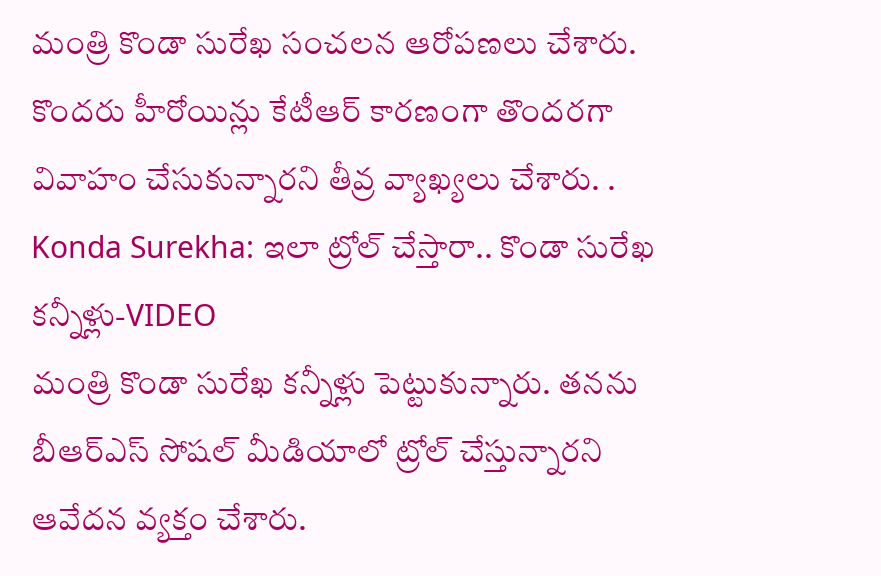మంత్రి కొండా సురేఖ సంచలన ఆరోపణలు చేశారు. కొందరు హీరోయిన్లు కేటీఆర్ కారణంగా తొందరగా వివాహం చేసుకున్నారని తీవ్ర వ్యాఖ్యలు చేశారు. .
Konda Surekha: ఇలా ట్రోల్ చేస్తారా.. కొండా సురేఖ కన్నీళ్లు-VIDEO
మంత్రి కొండా సురేఖ కన్నీళ్లు పెట్టుకున్నారు. తనను బీఆర్ఎస్ సోషల్ మీడియాలో ట్రోల్ చేస్తున్నారని ఆవేదన వ్యక్తం చేశారు.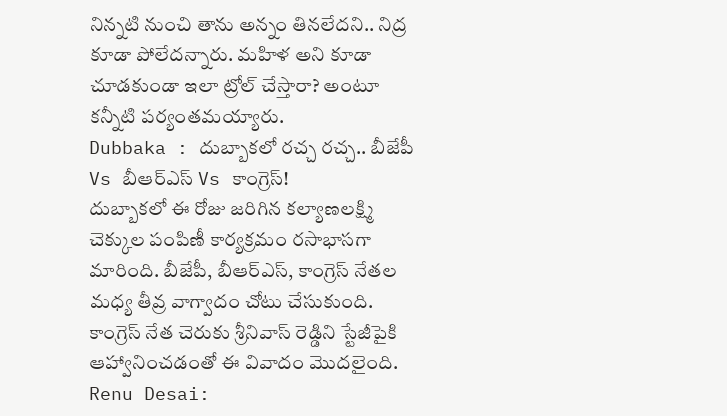నిన్నటి నుంచి తాను అన్నం తినలేదని.. నిద్ర కూడా పోలేదన్నారు. మహిళ అని కూడా చూడకుండా ఇలా ట్రోల్ చేస్తారా? అంటూ కన్నీటి పర్యంతమయ్యారు.
Dubbaka : దుబ్బాకలో రచ్చ రచ్చ.. బీజేపీ Vs బీఆర్ఎస్ Vs కాంగ్రెస్!
దుబ్బాకలో ఈ రోజు జరిగిన కల్యాణలక్ష్మి చెక్కుల పంపిణీ కార్యక్రమం రసాభాసగా మారింది. బీజేపీ, బీఆర్ఎస్, కాంగ్రెస్ నేతల మధ్య తీవ్ర వాగ్వాదం చోటు చేసుకుంది. కాంగ్రెస్ నేత చెరుకు శ్రీనివాస్ రెడ్డిని స్టేజీపైకి ఆహ్వానించడంతో ఈ వివాదం మొదలైంది.
Renu Desai: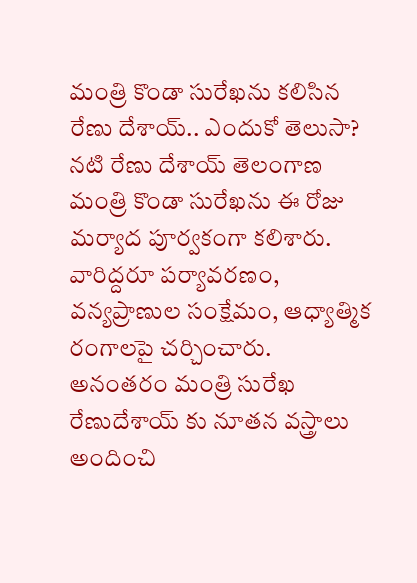మంత్రి కొండా సురేఖను కలిసిన రేణు దేశాయ్.. ఎందుకో తెలుసా?
నటి రేణు దేశాయ్ తెలంగాణ మంత్రి కొండా సురేఖను ఈ రోజు మర్యాద పూర్వకంగా కలిశారు. వారిద్దరూ పర్యావరణం, వన్యప్రాణుల సంక్షేమం, ఆధ్యాత్మిక రంగాలపై చర్చించారు. అనంతరం మంత్రి సురేఖ రేణుదేశాయ్ కు నూతన వస్త్రాలు అందించి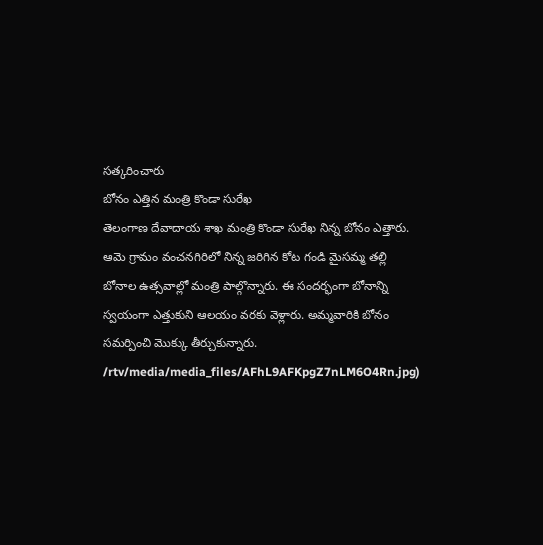సత్కరించారు
బోనం ఎత్తిన మంత్రి కొండా సురేఖ
తెలంగాణ దేవాదాయ శాఖ మంత్రి కొండా సురేఖ నిన్న బోనం ఎత్తారు. ఆమె గ్రామం వంచనగిరిలో నిన్న జరిగిన కోట గండి మైసమ్మ తల్లి బోనాల ఉత్సవాల్లో మంత్రి పాల్గొన్నారు. ఈ సందర్భంగా బోనాన్ని స్వయంగా ఎత్తుకుని ఆలయం వరకు వెళ్లారు. అమ్మవారికి బోనం సమర్పించి మొక్కు తీర్చుకున్నారు.
/rtv/media/media_files/AFhL9AFKpgZ7nLM6O4Rn.jpg)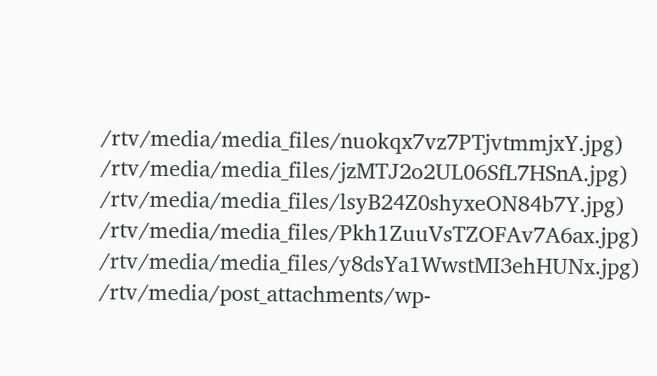/rtv/media/media_files/nuokqx7vz7PTjvtmmjxY.jpg)
/rtv/media/media_files/jzMTJ2o2UL06SfL7HSnA.jpg)
/rtv/media/media_files/lsyB24Z0shyxeON84b7Y.jpg)
/rtv/media/media_files/Pkh1ZuuVsTZOFAv7A6ax.jpg)
/rtv/media/media_files/y8dsYa1WwstMI3ehHUNx.jpg)
/rtv/media/post_attachments/wp-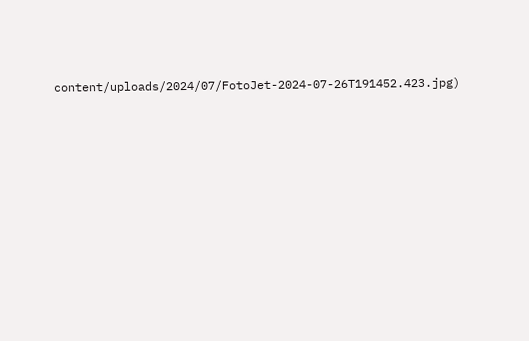content/uploads/2024/07/FotoJet-2024-07-26T191452.423.jpg)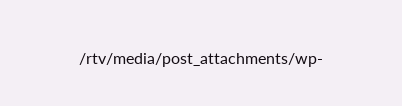/rtv/media/post_attachments/wp-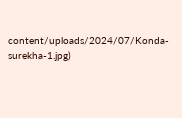content/uploads/2024/07/Konda-surekha-1.jpg)